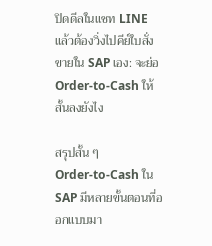ปิดดีลในแชท LINE แล้วต้องวิ่งไปคีย์ใบสั่งขายใน SAP เอง: จะย่อ Order-to-Cash ให้สั้นลงยังไง

สรุปสั้น ๆ
Order-to-Cash ใน SAP มีหลายขั้นตอนที่ออกแบบมา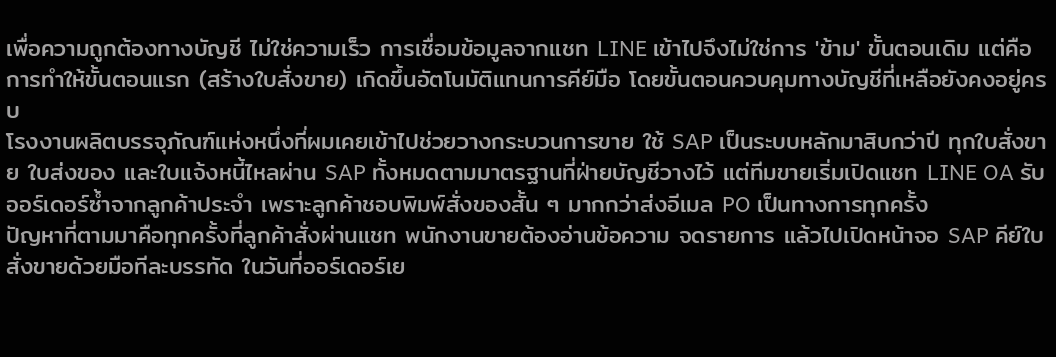เพื่อความถูกต้องทางบัญชี ไม่ใช่ความเร็ว การเชื่อมข้อมูลจากแชท LINE เข้าไปจึงไม่ใช่การ 'ข้าม' ขั้นตอนเดิม แต่คือการทำให้ขั้นตอนแรก (สร้างใบสั่งขาย) เกิดขึ้นอัตโนมัติแทนการคีย์มือ โดยขั้นตอนควบคุมทางบัญชีที่เหลือยังคงอยู่ครบ
โรงงานผลิตบรรจุภัณฑ์แห่งหนึ่งที่ผมเคยเข้าไปช่วยวางกระบวนการขาย ใช้ SAP เป็นระบบหลักมาสิบกว่าปี ทุกใบสั่งขาย ใบส่งของ และใบแจ้งหนี้ไหลผ่าน SAP ทั้งหมดตามมาตรฐานที่ฝ่ายบัญชีวางไว้ แต่ทีมขายเริ่มเปิดแชท LINE OA รับออร์เดอร์ซ้ำจากลูกค้าประจำ เพราะลูกค้าชอบพิมพ์สั่งของสั้น ๆ มากกว่าส่งอีเมล PO เป็นทางการทุกครั้ง
ปัญหาที่ตามมาคือทุกครั้งที่ลูกค้าสั่งผ่านแชท พนักงานขายต้องอ่านข้อความ จดรายการ แล้วไปเปิดหน้าจอ SAP คีย์ใบสั่งขายด้วยมือทีละบรรทัด ในวันที่ออร์เดอร์เย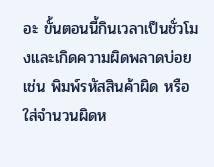อะ ขั้นตอนนี้กินเวลาเป็นชั่วโมงและเกิดความผิดพลาดบ่อย เช่น พิมพ์รหัสสินค้าผิด หรือใส่จำนวนผิดห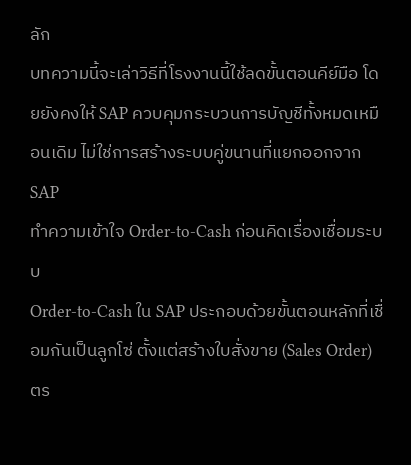ลัก
บทความนี้จะเล่าวิธีที่โรงงานนี้ใช้ลดขั้นตอนคีย์มือ โดยยังคงให้ SAP ควบคุมกระบวนการบัญชีทั้งหมดเหมือนเดิม ไม่ใช่การสร้างระบบคู่ขนานที่แยกออกจาก SAP
ทำความเข้าใจ Order-to-Cash ก่อนคิดเรื่องเชื่อมระบบ
Order-to-Cash ใน SAP ประกอบด้วยขั้นตอนหลักที่เชื่อมกันเป็นลูกโซ่ ตั้งแต่สร้างใบสั่งขาย (Sales Order) ตร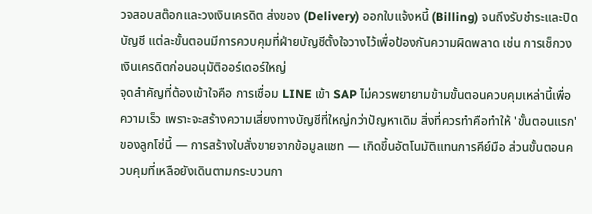วจสอบสต๊อกและวงเงินเครดิต ส่งของ (Delivery) ออกใบแจ้งหนี้ (Billing) จนถึงรับชำระและปิดบัญชี แต่ละขั้นตอนมีการควบคุมที่ฝ่ายบัญชีตั้งใจวางไว้เพื่อป้องกันความผิดพลาด เช่น การเช็กวงเงินเครดิตก่อนอนุมัติออร์เดอร์ใหญ่
จุดสำคัญที่ต้องเข้าใจคือ การเชื่อม LINE เข้า SAP ไม่ควรพยายามข้ามขั้นตอนควบคุมเหล่านี้เพื่อความเร็ว เพราะจะสร้างความเสี่ยงทางบัญชีที่ใหญ่กว่าปัญหาเดิม สิ่งที่ควรทำคือทำให้ 'ขั้นตอนแรก' ของลูกโซ่นี้ — การสร้างใบสั่งขายจากข้อมูลแชท — เกิดขึ้นอัตโนมัติแทนการคีย์มือ ส่วนขั้นตอนควบคุมที่เหลือยังเดินตามกระบวนกา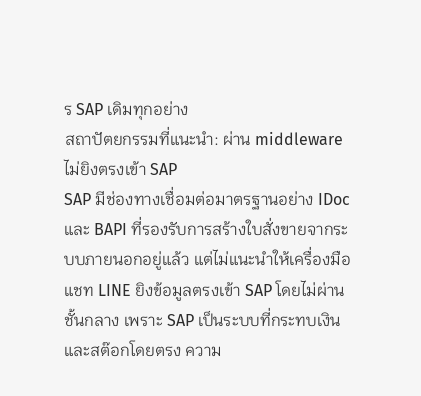ร SAP เดิมทุกอย่าง
สถาปัตยกรรมที่แนะนำ: ผ่าน middleware ไม่ยิงตรงเข้า SAP
SAP มีช่องทางเชื่อมต่อมาตรฐานอย่าง IDoc และ BAPI ที่รองรับการสร้างใบสั่งขายจากระบบภายนอกอยู่แล้ว แต่ไม่แนะนำให้เครื่องมือแชท LINE ยิงข้อมูลตรงเข้า SAP โดยไม่ผ่านชั้นกลาง เพราะ SAP เป็นระบบที่กระทบเงินและสต๊อกโดยตรง ความ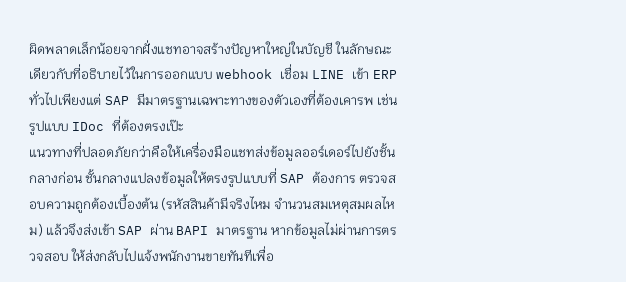ผิดพลาดเล็กน้อยจากฝั่งแชทอาจสร้างปัญหาใหญ่ในบัญชี ในลักษณะเดียวกับที่อธิบายไว้ในการออกแบบ webhook เชื่อม LINE เข้า ERP ทั่วไปเพียงแต่ SAP มีมาตรฐานเฉพาะทางของตัวเองที่ต้องเคารพ เช่น รูปแบบ IDoc ที่ต้องตรงเป๊ะ
แนวทางที่ปลอดภัยกว่าคือให้เครื่องมือแชทส่งข้อมูลออร์เดอร์ไปยังชั้นกลางก่อน ชั้นกลางแปลงข้อมูลให้ตรงรูปแบบที่ SAP ต้องการ ตรวจสอบความถูกต้องเบื้องต้น (รหัสสินค้ามีจริงไหม จำนวนสมเหตุสมผลไหม) แล้วจึงส่งเข้า SAP ผ่าน BAPI มาตรฐาน หากข้อมูลไม่ผ่านการตรวจสอบ ให้ส่งกลับไปแจ้งพนักงานขายทันทีเพื่อ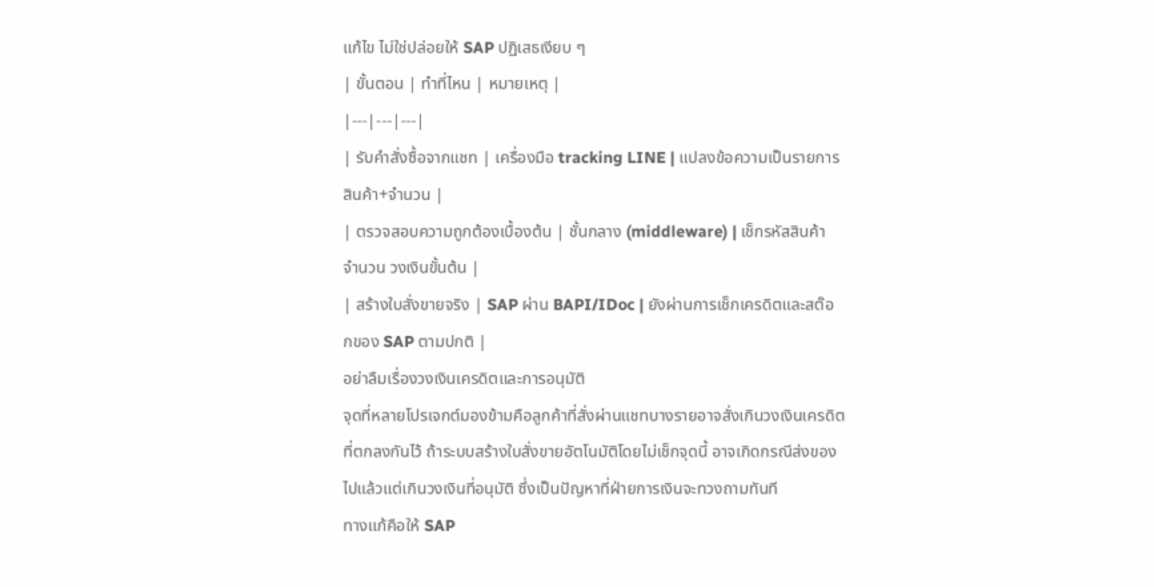แก้ไข ไม่ใช่ปล่อยให้ SAP ปฏิเสธเงียบ ๆ
| ขั้นตอน | ทำที่ไหน | หมายเหตุ |
|---|---|---|
| รับคำสั่งซื้อจากแชท | เครื่องมือ tracking LINE | แปลงข้อความเป็นรายการสินค้า+จำนวน |
| ตรวจสอบความถูกต้องเบื้องต้น | ชั้นกลาง (middleware) | เช็กรหัสสินค้า จำนวน วงเงินขั้นต้น |
| สร้างใบสั่งขายจริง | SAP ผ่าน BAPI/IDoc | ยังผ่านการเช็กเครดิตและสต๊อกของ SAP ตามปกติ |
อย่าลืมเรื่องวงเงินเครดิตและการอนุมัติ
จุดที่หลายโปรเจกต์มองข้ามคือลูกค้าที่สั่งผ่านแชทบางรายอาจสั่งเกินวงเงินเครดิตที่ตกลงกันไว้ ถ้าระบบสร้างใบสั่งขายอัตโนมัติโดยไม่เช็กจุดนี้ อาจเกิดกรณีส่งของไปแล้วแต่เกินวงเงินที่อนุมัติ ซึ่งเป็นปัญหาที่ฝ่ายการเงินจะทวงถามทันที
ทางแก้คือให้ SAP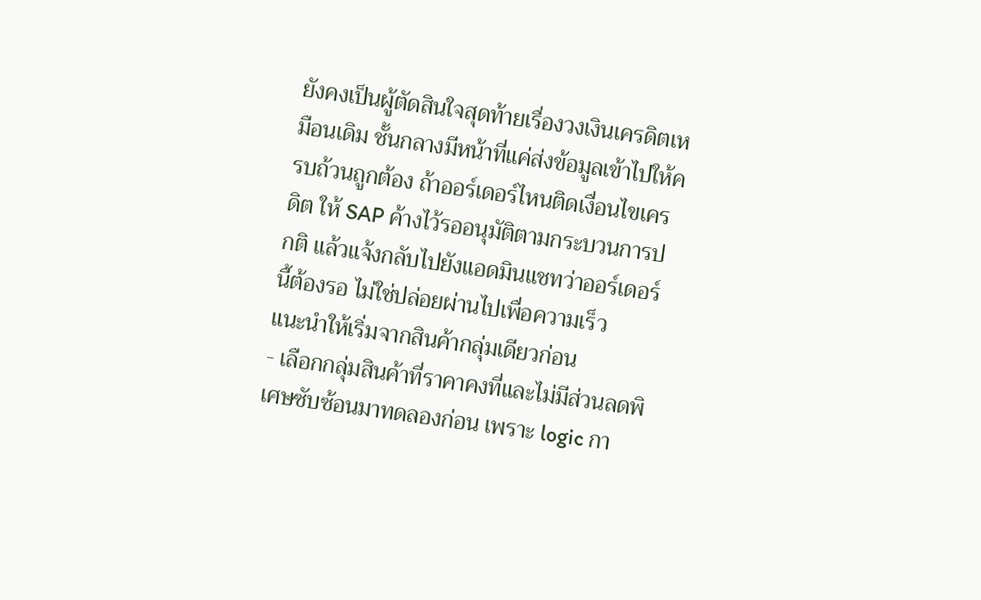ยังคงเป็นผู้ตัดสินใจสุดท้ายเรื่องวงเงินเครดิตเหมือนเดิม ชั้นกลางมีหน้าที่แค่ส่งข้อมูลเข้าไปให้ครบถ้วนถูกต้อง ถ้าออร์เดอร์ไหนติดเงื่อนไขเครดิต ให้ SAP ค้างไว้รออนุมัติตามกระบวนการปกติ แล้วแจ้งกลับไปยังแอดมินแชทว่าออร์เดอร์นี้ต้องรอ ไม่ใช่ปล่อยผ่านไปเพื่อความเร็ว
แนะนำให้เริ่มจากสินค้ากลุ่มเดียวก่อน
- เลือกกลุ่มสินค้าที่ราคาคงที่และไม่มีส่วนลดพิเศษซับซ้อนมาทดลองก่อน เพราะ logic กา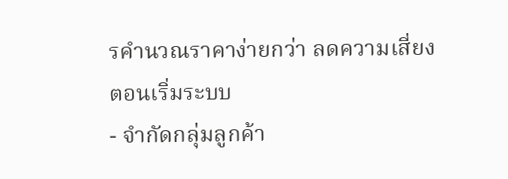รคำนวณราคาง่ายกว่า ลดความเสี่ยงตอนเริ่มระบบ
- จำกัดกลุ่มลูกค้า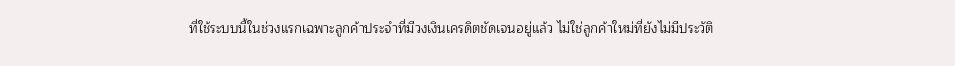ที่ใช้ระบบนี้ในช่วงแรกเฉพาะลูกค้าประจำที่มีวงเงินเครดิตชัดเจนอยู่แล้ว ไม่ใช่ลูกค้าใหม่ที่ยังไม่มีประวัติ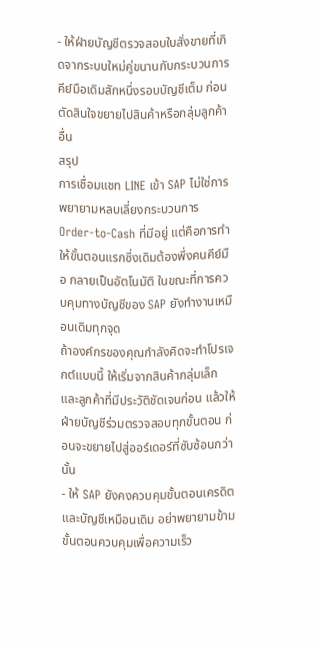- ให้ฝ่ายบัญชีตรวจสอบใบสั่งขายที่เกิดจากระบบใหม่คู่ขนานกับกระบวนการคีย์มือเดิมสักหนึ่งรอบบัญชีเต็ม ก่อนตัดสินใจขยายไปสินค้าหรือกลุ่มลูกค้าอื่น
สรุป
การเชื่อมแชท LINE เข้า SAP ไม่ใช่การพยายามหลบเลี่ยงกระบวนการ Order-to-Cash ที่มีอยู่ แต่คือการทำให้ขั้นตอนแรกซึ่งเดิมต้องพึ่งคนคีย์มือ กลายเป็นอัตโนมัติ ในขณะที่การควบคุมทางบัญชีของ SAP ยังทำงานเหมือนเดิมทุกจุด
ถ้าองค์กรของคุณกำลังคิดจะทำโปรเจกต์แบบนี้ ให้เริ่มจากสินค้ากลุ่มเล็กและลูกค้าที่มีประวัติชัดเจนก่อน แล้วให้ฝ่ายบัญชีร่วมตรวจสอบทุกขั้นตอน ก่อนจะขยายไปสู่ออร์เดอร์ที่ซับซ้อนกว่านั้น
- ให้ SAP ยังคงควบคุมขั้นตอนเครดิตและบัญชีเหมือนเดิม อย่าพยายามข้ามขั้นตอนควบคุมเพื่อความเร็ว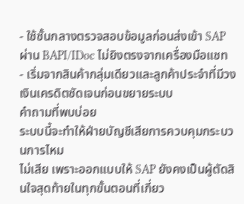- ใช้ชั้นกลางตรวจสอบข้อมูลก่อนส่งเข้า SAP ผ่าน BAPI/IDoc ไม่ยิงตรงจากเครื่องมือแชท
- เริ่มจากสินค้ากลุ่มเดียวและลูกค้าประจำที่มีวงเงินเครดิตชัดเจนก่อนขยายระบบ
คำถามที่พบบ่อย
ระบบนี้จะทำให้ฝ่ายบัญชีเสียการควบคุมกระบวนการไหม
ไม่เสีย เพราะออกแบบให้ SAP ยังคงเป็นผู้ตัดสินใจสุดท้ายในทุกขั้นตอนที่เกี่ยว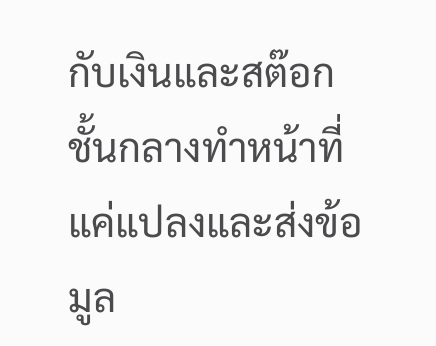กับเงินและสต๊อก ชั้นกลางทำหน้าที่แค่แปลงและส่งข้อมูล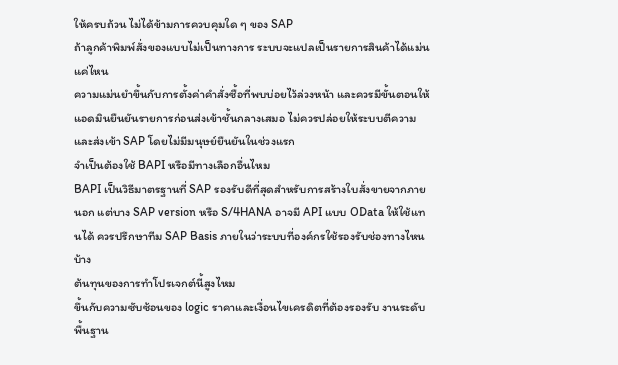ให้ครบถ้วน ไม่ได้ข้ามการควบคุมใด ๆ ของ SAP
ถ้าลูกค้าพิมพ์สั่งของแบบไม่เป็นทางการ ระบบจะแปลเป็นรายการสินค้าได้แม่นแค่ไหน
ความแม่นยำขึ้นกับการตั้งค่าคำสั่งซื้อที่พบบ่อยไว้ล่วงหน้า และควรมีขั้นตอนให้แอดมินยืนยันรายการก่อนส่งเข้าชั้นกลางเสมอ ไม่ควรปล่อยให้ระบบตีความและส่งเข้า SAP โดยไม่มีมนุษย์ยืนยันในช่วงแรก
จำเป็นต้องใช้ BAPI หรือมีทางเลือกอื่นไหม
BAPI เป็นวิธีมาตรฐานที่ SAP รองรับดีที่สุดสำหรับการสร้างใบสั่งขายจากภายนอก แต่บาง SAP version หรือ S/4HANA อาจมี API แบบ OData ให้ใช้แทนได้ ควรปรึกษาทีม SAP Basis ภายในว่าระบบที่องค์กรใช้รองรับช่องทางไหนบ้าง
ต้นทุนของการทำโปรเจกต์นี้สูงไหม
ขึ้นกับความซับซ้อนของ logic ราคาและเงื่อนไขเครดิตที่ต้องรองรับ งานระดับพื้นฐาน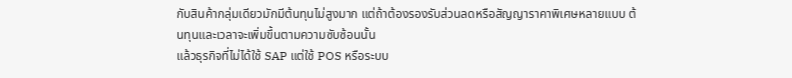กับสินค้ากลุ่มเดียวมักมีต้นทุนไม่สูงมาก แต่ถ้าต้องรองรับส่วนลดหรือสัญญาราคาพิเศษหลายแบบ ต้นทุนและเวลาจะเพิ่มขึ้นตามความซับซ้อนนั้น
แล้วธุรกิจที่ไม่ได้ใช้ SAP แต่ใช้ POS หรือระบบ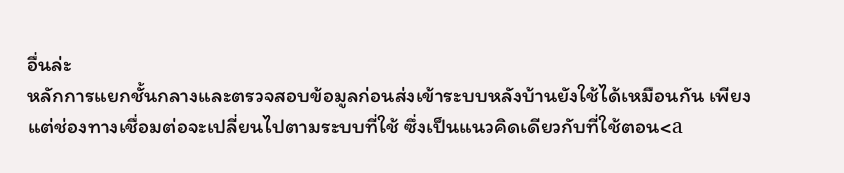อื่นล่ะ
หลักการแยกชั้นกลางและตรวจสอบข้อมูลก่อนส่งเข้าระบบหลังบ้านยังใช้ได้เหมือนกัน เพียงแต่ช่องทางเชื่อมต่อจะเปลี่ยนไปตามระบบที่ใช้ ซึ่งเป็นแนวคิดเดียวกับที่ใช้ตอน<a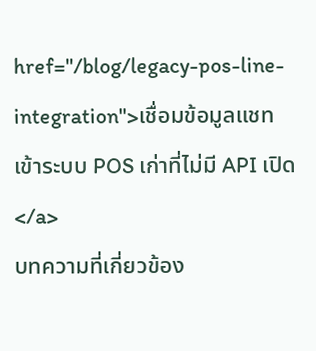href="/blog/legacy-pos-line-integration">เชื่อมข้อมูลแชทเข้าระบบ POS เก่าที่ไม่มี API เปิด</a>
บทความที่เกี่ยวข้อง